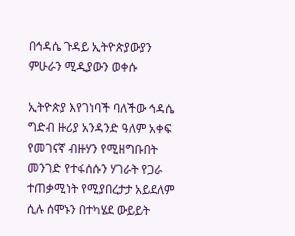በኅዳሴ ጉዳይ ኢትዮጵያውያን ምሁራን ሚዲያውን ወቀሱ

ኢትዮጵያ እየገነባች ባለችው ኅዳሴ ግድብ ዙሪያ አንዳንድ ዓለም አቀፍ የመገናኛ ብዙሃን የሚዘግቡበት መንገድ የተፋሰሱን ሃገራት የጋራ ተጠቃሚነት የሚያበረታታ አይደለም ሲሉ ሰሞኑን በተካሄደ ውይይት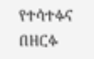የተሳተፉና በዘርፉ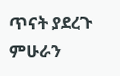ጥናት ያደረጉ ምሁራን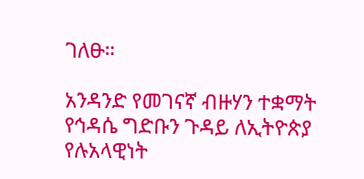ገለፁ።

አንዳንድ የመገናኛ ብዙሃን ተቋማት የኅዳሴ ግድቡን ጉዳይ ለኢትዮጵያ የሉአላዊነት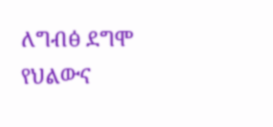ለግብፅ ደግሞ የህልውና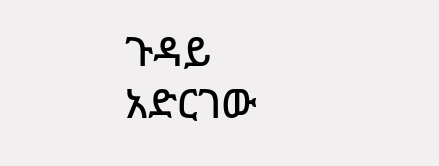ጉዳይ አድርገው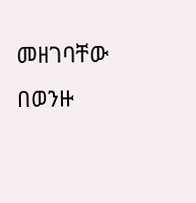መዘገባቸው በወንዙ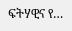ፍትሃዊና የ…